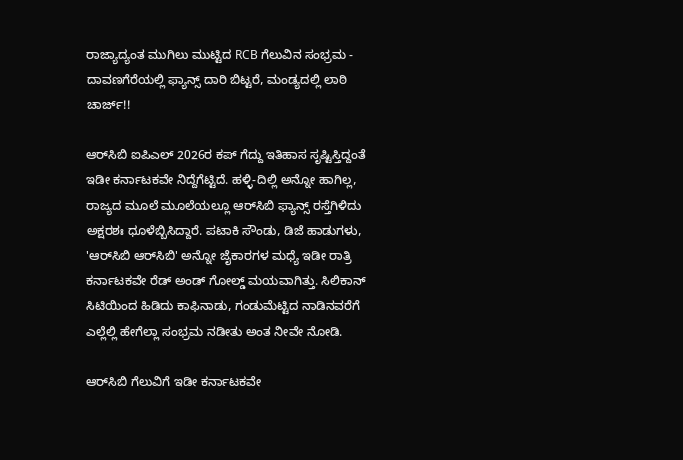ರಾಜ್ಯಾದ್ಯಂತ ಮುಗಿಲು ಮುಟ್ಟಿದ RCB ಗೆಲುವಿನ ಸಂಭ್ರಮ - ದಾವಣಗೆರೆಯಲ್ಲಿ ಫ್ಯಾನ್ಸ್ ದಾರಿ ಬಿಟ್ಟರೆ, ಮಂಡ್ಯದಲ್ಲಿ ಲಾಠಿ ಚಾರ್ಜ್!!

ಆರ್‌ಸಿಬಿ ಐಪಿಎಲ್ 2026ರ ಕಪ್ ಗೆದ್ದು ಇತಿಹಾಸ ಸೃಷ್ಟಿಸ್ತಿದ್ದಂತೆ ಇಡೀ ಕರ್ನಾಟಕವೇ ನಿದ್ದೆಗೆಟ್ಟಿದೆ. ಹಳ್ಳಿ-ದಿಲ್ಲಿ ಅನ್ನೋ ಹಾಗಿಲ್ಲ, ರಾಜ್ಯದ ಮೂಲೆ ಮೂಲೆಯಲ್ಲೂ ಆರ್‌ಸಿಬಿ ಫ್ಯಾನ್ಸ್ ರಸ್ತೆಗಿಳಿದು ಅಕ್ಷರಶಃ ಧೂಳೆಬ್ಬಿಸಿದ್ದಾರೆ. ಪಟಾಕಿ ಸೌಂಡು, ಡಿಜೆ ಹಾಡುಗಳು, 'ಆರ್‌ಸಿಬಿ ಆರ್‌ಸಿಬಿ' ಅನ್ನೋ ಜೈಕಾರಗಳ ಮಧ್ಯೆ ಇಡೀ ರಾತ್ರಿ ಕರ್ನಾಟಕವೇ ರೆಡ್ ಅಂಡ್ ಗೋಲ್ಡ್ ಮಯವಾಗಿತ್ತು. ಸಿಲಿಕಾನ್ ಸಿಟಿಯಿಂದ ಹಿಡಿದು ಕಾಫಿನಾಡು, ಗಂಡುಮೆಟ್ಟಿದ ನಾಡಿನವರೆಗೆ ಎಲ್ಲೆಲ್ಲಿ ಹೇಗೆಲ್ಲಾ ಸಂಭ್ರಮ ನಡೀತು ಅಂತ ನೀವೇ ನೋಡಿ.

ಆರ್‌ಸಿಬಿ ಗೆಲುವಿಗೆ ಇಡೀ ಕರ್ನಾಟಕವೇ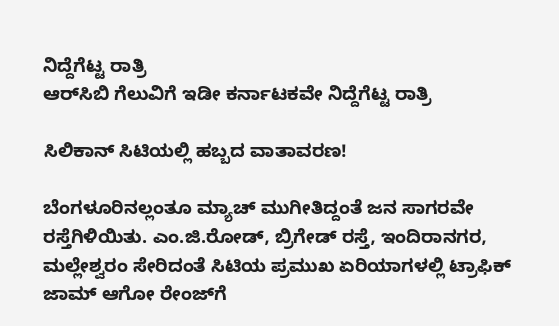ನಿದ್ದೆಗೆಟ್ಟ ರಾತ್ರಿ
ಆರ್‌ಸಿಬಿ ಗೆಲುವಿಗೆ ಇಡೀ ಕರ್ನಾಟಕವೇ ನಿದ್ದೆಗೆಟ್ಟ ರಾತ್ರಿ

ಸಿಲಿಕಾನ್ ಸಿಟಿಯಲ್ಲಿ ಹಬ್ಬದ ವಾತಾವರಣ!

ಬೆಂಗಳೂರಿನಲ್ಲಂತೂ ಮ್ಯಾಚ್ ಮುಗೀತಿದ್ದಂತೆ ಜನ ಸಾಗರವೇ ರಸ್ತೆಗಿಳಿಯಿತು. ಎಂ.ಜಿ.ರೋಡ್, ಬ್ರಿಗೇಡ್ ರಸ್ತೆ, ಇಂದಿರಾನಗರ, ಮಲ್ಲೇಶ್ವರಂ ಸೇರಿದಂತೆ ಸಿಟಿಯ ಪ್ರಮುಖ ಏರಿಯಾಗಳಲ್ಲಿ ಟ್ರಾಫಿಕ್ ಜಾಮ್ ಆಗೋ ರೇಂಜ್‌ಗೆ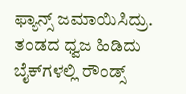ಫ್ಯಾನ್ಸ್ ಜಮಾಯಿಸಿದ್ರು. ತಂಡದ ಧ್ವಜ ಹಿಡಿದು ಬೈಕ್‌ಗಳಲ್ಲಿ ರೌಂಡ್ಸ್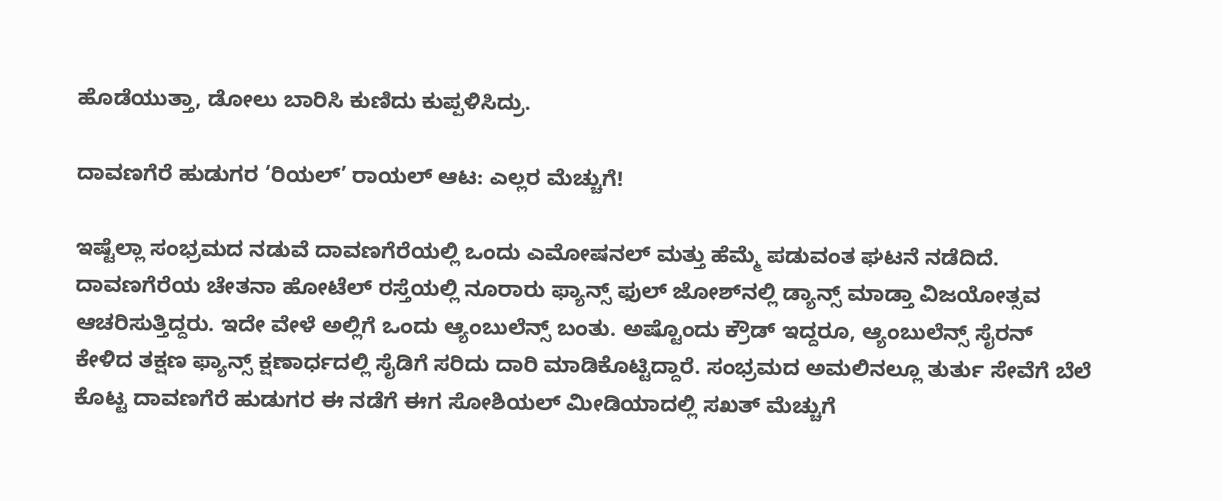ಹೊಡೆಯುತ್ತಾ, ಡೋಲು ಬಾರಿಸಿ ಕುಣಿದು ಕುಪ್ಪಳಿಸಿದ್ರು.

ದಾವಣಗೆರೆ ಹುಡುಗರ ‘ರಿಯಲ್’ ರಾಯಲ್ ಆಟ: ಎಲ್ಲರ ಮೆಚ್ಚುಗೆ!

ಇಷ್ಟೆಲ್ಲಾ ಸಂಭ್ರಮದ ನಡುವೆ ದಾವಣಗೆರೆಯಲ್ಲಿ ಒಂದು ಎಮೋಷನಲ್ ಮತ್ತು ಹೆಮ್ಮೆ ಪಡುವಂತ ಘಟನೆ ನಡೆದಿದೆ. ದಾವಣಗೆರೆಯ ಚೇತನಾ ಹೋಟೆಲ್ ರಸ್ತೆಯಲ್ಲಿ ನೂರಾರು ಫ್ಯಾನ್ಸ್ ಫುಲ್ ಜೋಶ್‌ನಲ್ಲಿ ಡ್ಯಾನ್ಸ್ ಮಾಡ್ತಾ ವಿಜಯೋತ್ಸವ ಆಚರಿಸುತ್ತಿದ್ದರು. ಇದೇ ವೇಳೆ ಅಲ್ಲಿಗೆ ಒಂದು ಆ್ಯಂಬುಲೆನ್ಸ್ ಬಂತು. ಅಷ್ಟೊಂದು ಕ್ರೌಡ್ ಇದ್ದರೂ, ಆ್ಯಂಬುಲೆನ್ಸ್ ಸೈರನ್ ಕೇಳಿದ ತಕ್ಷಣ ಫ್ಯಾನ್ಸ್ ಕ್ಷಣಾರ್ಧದಲ್ಲಿ ಸೈಡಿಗೆ ಸರಿದು ದಾರಿ ಮಾಡಿಕೊಟ್ಟಿದ್ದಾರೆ. ಸಂಭ್ರಮದ ಅಮಲಿನಲ್ಲೂ ತುರ್ತು ಸೇವೆಗೆ ಬೆಲೆ ಕೊಟ್ಟ ದಾವಣಗೆರೆ ಹುಡುಗರ ಈ ನಡೆಗೆ ಈಗ ಸೋಶಿಯಲ್ ಮೀಡಿಯಾದಲ್ಲಿ ಸಖತ್ ಮೆಚ್ಚುಗೆ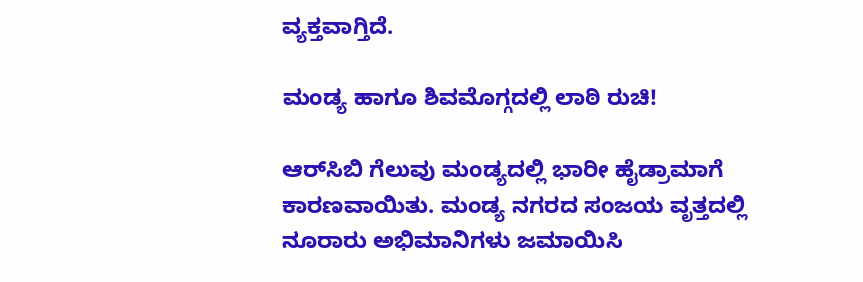ವ್ಯಕ್ತವಾಗ್ತಿದೆ.

ಮಂಡ್ಯ ಹಾಗೂ ಶಿವಮೊಗ್ಗದಲ್ಲಿ ಲಾಠಿ ರುಚಿ!

ಆರ್‌ಸಿಬಿ ಗೆಲುವು ಮಂಡ್ಯದಲ್ಲಿ ಭಾರೀ ಹೈಡ್ರಾಮಾಗೆ ಕಾರಣವಾಯಿತು. ಮಂಡ್ಯ ನಗರದ ಸಂಜಯ ವೃತ್ತದಲ್ಲಿ ನೂರಾರು ಅಭಿಮಾನಿಗಳು ಜಮಾಯಿಸಿ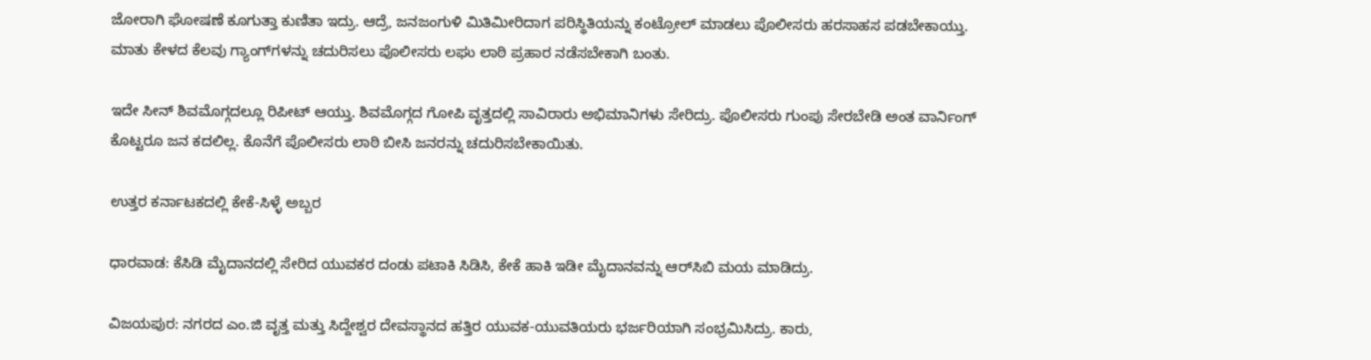ಜೋರಾಗಿ ಘೋಷಣೆ ಕೂಗುತ್ತಾ ಕುಣಿತಾ ಇದ್ರು. ಆದ್ರೆ, ಜನಜಂಗುಳಿ ಮಿತಿಮೀರಿದಾಗ ಪರಿಸ್ಥಿತಿಯನ್ನು ಕಂಟ್ರೋಲ್ ಮಾಡಲು ಪೊಲೀಸರು ಹರಸಾಹಸ ಪಡಬೇಕಾಯ್ತು. ಮಾತು ಕೇಳದ ಕೆಲವು ಗ್ಯಾಂಗ್‌ಗಳನ್ನು ಚದುರಿಸಲು ಪೊಲೀಸರು ಲಘು ಲಾಠಿ ಪ್ರಹಾರ ನಡೆಸಬೇಕಾಗಿ ಬಂತು.

ಇದೇ ಸೀನ್ ಶಿವಮೊಗ್ಗದಲ್ಲೂ ರಿಪೀಟ್ ಆಯ್ತು. ಶಿವಮೊಗ್ಗದ ಗೋಪಿ ವೃತ್ತದಲ್ಲಿ ಸಾವಿರಾರು ಅಭಿಮಾನಿಗಳು ಸೇರಿದ್ರು. ಪೊಲೀಸರು ಗುಂಪು ಸೇರಬೇಡಿ ಅಂತ ವಾರ್ನಿಂಗ್ ಕೊಟ್ಟರೂ ಜನ ಕದಲಿಲ್ಲ. ಕೊನೆಗೆ ಪೊಲೀಸರು ಲಾಠಿ ಬೀಸಿ ಜನರನ್ನು ಚದುರಿಸಬೇಕಾಯಿತು.

ಉತ್ತರ ಕರ್ನಾಟಕದಲ್ಲಿ ಕೇಕೆ-ಸಿಳ್ಳೆ ಅಬ್ಬರ

ಧಾರವಾಡ: ಕೆಸಿಡಿ ಮೈದಾನದಲ್ಲಿ ಸೇರಿದ ಯುವಕರ ದಂಡು ಪಟಾಕಿ ಸಿಡಿಸಿ, ಕೇಕೆ ಹಾಕಿ ಇಡೀ ಮೈದಾನವನ್ನು ಆರ್‌ಸಿಬಿ ಮಯ ಮಾಡಿದ್ರು.

ವಿಜಯಪುರ: ನಗರದ ಎಂ.ಜಿ ವೃತ್ತ ಮತ್ತು ಸಿದ್ದೇಶ್ವರ ದೇವಸ್ಥಾನದ ಹತ್ತಿರ ಯುವಕ-ಯುವತಿಯರು ಭರ್ಜರಿಯಾಗಿ ಸಂಭ್ರಮಿಸಿದ್ರು. ಕಾರು,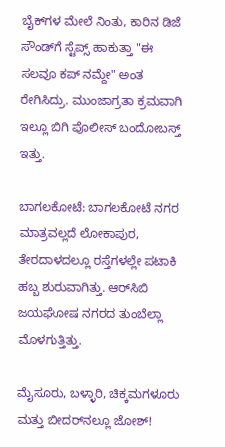ಬೈಕ್‌ಗಳ ಮೇಲೆ ನಿಂತು, ಕಾರಿನ ಡಿಜೆ ಸೌಂಡ್‌ಗೆ ಸ್ಟೆಪ್ಸ್ ಹಾಕುತ್ತಾ "ಈ ಸಲವೂ ಕಪ್ ನಮ್ದೇ" ಅಂತ ರೇಗಿಸಿದ್ರು. ಮುಂಜಾಗ್ರತಾ ಕ್ರಮವಾಗಿ ಇಲ್ಲೂ ಬಿಗಿ ಪೊಲೀಸ್ ಬಂದೋಬಸ್ತ್ ಇತ್ತು.

ಬಾಗಲಕೋಟೆ: ಬಾಗಲಕೋಟೆ ನಗರ ಮಾತ್ರವಲ್ಲದೆ ಲೋಕಾಪುರ, ತೇರದಾಳದಲ್ಲೂ ರಸ್ತೆಗಳಲ್ಲೇ ಪಟಾಕಿ ಹಬ್ಬ ಶುರುವಾಗಿತ್ತು. ಆರ್‌ಸಿಬಿ ಜಯಘೋಷ ನಗರದ ತುಂಬೆಲ್ಲಾ ಮೊಳಗುತ್ತಿತ್ತು.

ಮೈಸೂರು, ಬಳ್ಳಾರಿ, ಚಿಕ್ಕಮಗಳೂರು ಮತ್ತು ಬೀದರ್‌ನಲ್ಲೂ ಜೋಶ್!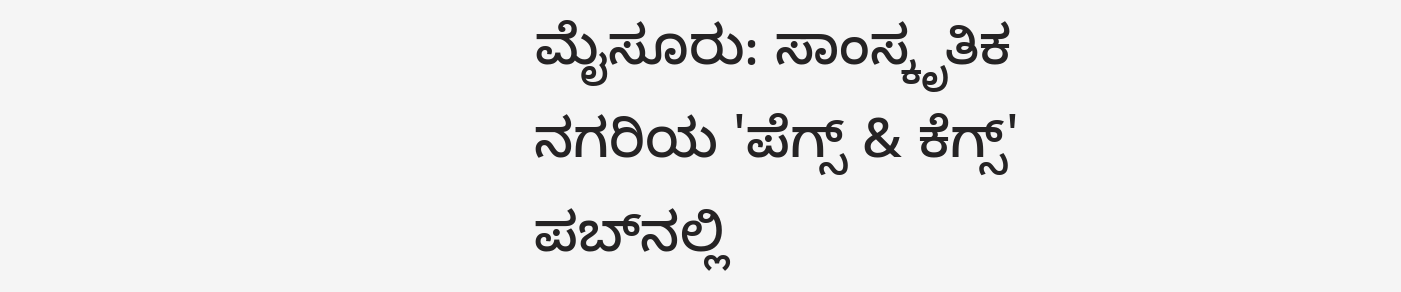ಮೈಸೂರು: ಸಾಂಸ್ಕೃತಿಕ ನಗರಿಯ 'ಪೆಗ್ಸ್ & ಕೆಗ್ಸ್' ಪಬ್‌ನಲ್ಲಿ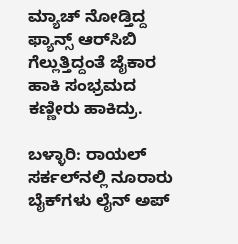ಮ್ಯಾಚ್ ನೋಡ್ತಿದ್ದ ಫ್ಯಾನ್ಸ್ ಆರ್‌ಸಿಬಿ ಗೆಲ್ಲುತ್ತಿದ್ದಂತೆ ಜೈಕಾರ ಹಾಕಿ ಸಂಭ್ರಮದ ಕಣ್ಣೀರು ಹಾಕಿದ್ರು.

ಬಳ್ಳಾರಿ: ರಾಯಲ್ ಸರ್ಕಲ್‌ನಲ್ಲಿ ನೂರಾರು ಬೈಕ್‌ಗಳು ಲೈನ್ ಅಪ್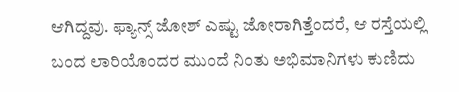ಆಗಿದ್ದವು. ಫ್ಯಾನ್ಸ್ ಜೋಶ್ ಎಷ್ಟು ಜೋರಾಗಿತ್ತೆಂದರೆ, ಆ ರಸ್ತೆಯಲ್ಲಿ ಬಂದ ಲಾರಿಯೊಂದರ ಮುಂದೆ ನಿಂತು ಅಭಿಮಾನಿಗಳು ಕುಣಿದು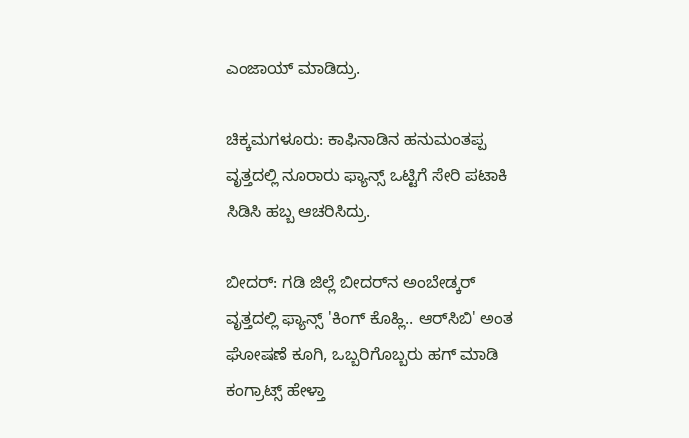ಎಂಜಾಯ್ ಮಾಡಿದ್ರು.

ಚಿಕ್ಕಮಗಳೂರು: ಕಾಫಿನಾಡಿನ ಹನುಮಂತಪ್ಪ ವೃತ್ತದಲ್ಲಿ ನೂರಾರು ಫ್ಯಾನ್ಸ್ ಒಟ್ಟಿಗೆ ಸೇರಿ ಪಟಾಕಿ ಸಿಡಿಸಿ ಹಬ್ಬ ಆಚರಿಸಿದ್ರು.

ಬೀದರ್: ಗಡಿ ಜಿಲ್ಲೆ ಬೀದರ್‌ನ ಅಂಬೇಡ್ಕರ್ ವೃತ್ತದಲ್ಲಿ ಫ್ಯಾನ್ಸ್ 'ಕಿಂಗ್ ಕೊಹ್ಲಿ.. ಆರ್‌ಸಿಬಿ' ಅಂತ ಘೋಷಣೆ ಕೂಗಿ, ಒಬ್ಬರಿಗೊಬ್ಬರು ಹಗ್ ಮಾಡಿ ಕಂಗ್ರಾಟ್ಸ್ ಹೇಳ್ತಾ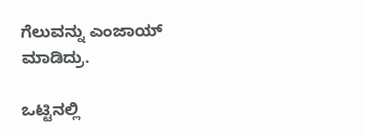ಗೆಲುವನ್ನು ಎಂಜಾಯ್ ಮಾಡಿದ್ರು.

ಒಟ್ಟಿನಲ್ಲಿ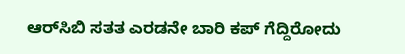ಆರ್‌ಸಿಬಿ ಸತತ ಎರಡನೇ ಬಾರಿ ಕಪ್ ಗೆದ್ದಿರೋದು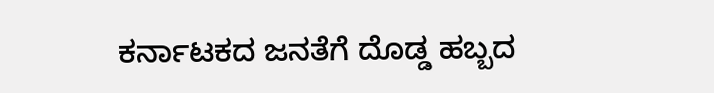ಕರ್ನಾಟಕದ ಜನತೆಗೆ ದೊಡ್ಡ ಹಬ್ಬದ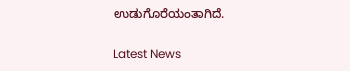ಉಡುಗೊರೆಯಂತಾಗಿದೆ.

Latest News